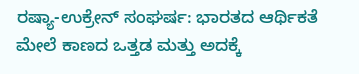ರಷ್ಯಾ-ಉಕ್ರೇನ್ ಸಂಘರ್ಷ: ಭಾರತದ ಆರ್ಥಿಕತೆ ಮೇಲೆ ಕಾಣದ ಒತ್ತಡ ಮತ್ತು ಅದಕ್ಕೆ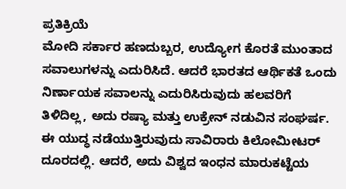ಪ್ರತಿಕ್ರಿಯೆ
ಮೋದಿ ಸರ್ಕಾರ ಹಣದುಬ್ಬರ, ಉದ್ಯೋಗ ಕೊರತೆ ಮುಂತಾದ ಸವಾಲುಗಳನ್ನು ಎದುರಿಸಿದೆ. ಆದರೆ ಭಾರತದ ಆರ್ಥಿಕತೆ ಒಂದು ನಿರ್ಣಾಯಕ ಸವಾಲನ್ನು ಎದುರಿಸಿರುವುದು ಹಲವರಿಗೆ ತಿಳಿದಿಲ್ಲ, ಅದು ರಷ್ಯಾ ಮತ್ತು ಉಕ್ರೇನ್ ನಡುವಿನ ಸಂಘರ್ಷ.
ಈ ಯುದ್ಧ ನಡೆಯುತ್ತಿರುವುದು ಸಾವಿರಾರು ಕಿಲೋಮೀಟರ್ ದೂರದಲ್ಲಿ. ಆದರೆ, ಅದು ವಿಶ್ವದ ಇಂಧನ ಮಾರುಕಟ್ಟೆಯ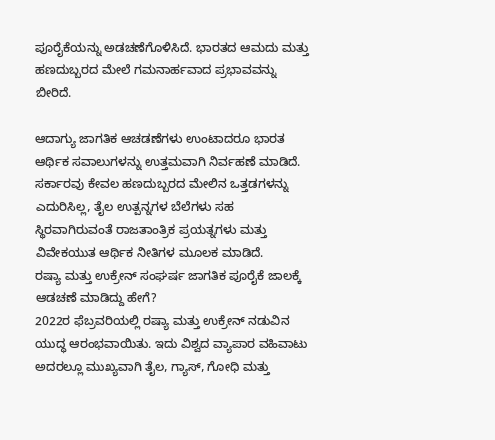ಪೂರೈಕೆಯನ್ನು ಅಡಚಣೆಗೊಳಿಸಿದೆ. ಭಾರತದ ಆಮದು ಮತ್ತು ಹಣದುಬ್ಬರದ ಮೇಲೆ ಗಮನಾರ್ಹವಾದ ಪ್ರಭಾವವನ್ನು ಬೀರಿದೆ.

ಆದಾಗ್ಯು ಜಾಗತಿಕ ಆಚಡಣೆಗಳು ಉಂಟಾದರೂ ಭಾರತ ಆರ್ಥಿಕ ಸವಾಲುಗಳನ್ನು ಉತ್ತಮವಾಗಿ ನಿರ್ವಹಣೆ ಮಾಡಿದೆ. ಸರ್ಕಾರವು ಕೇವಲ ಹಣದುಬ್ಬರದ ಮೇಲಿನ ಒತ್ತಡಗಳನ್ನು ಎದುರಿಸಿಲ್ಲ, ತೈಲ ಉತ್ಪನ್ನಗಳ ಬೆಲೆಗಳು ಸಹ ಸ್ಥಿರವಾಗಿರುವಂತೆ ರಾಜತಾಂತ್ರಿಕ ಪ್ರಯತ್ನಗಳು ಮತ್ತು ವಿವೇಕಯುತ ಆರ್ಥಿಕ ನೀತಿಗಳ ಮೂಲಕ ಮಾಡಿದೆ.
ರಷ್ಯಾ ಮತ್ತು ಉಕ್ರೇನ್ ಸಂಘರ್ಷ ಜಾಗತಿಕ ಪೂರೈಕೆ ಜಾಲಕ್ಕೆ ಆಡಚಣೆ ಮಾಡಿದ್ದು ಹೇಗೆ?
2022ರ ಫೆಬ್ರವರಿಯಲ್ಲಿ ರಷ್ಯಾ ಮತ್ತು ಉಕ್ರೇನ್ ನಡುವಿನ ಯುದ್ಧ ಆರಂಭವಾಯಿತು. ಇದು ವಿಶ್ವದ ವ್ಯಾಪಾರ ವಹಿವಾಟು ಅದರಲ್ಲೂ ಮುಖ್ಯವಾಗಿ ತೈಲ, ಗ್ಯಾಸ್, ಗೋಧಿ ಮತ್ತು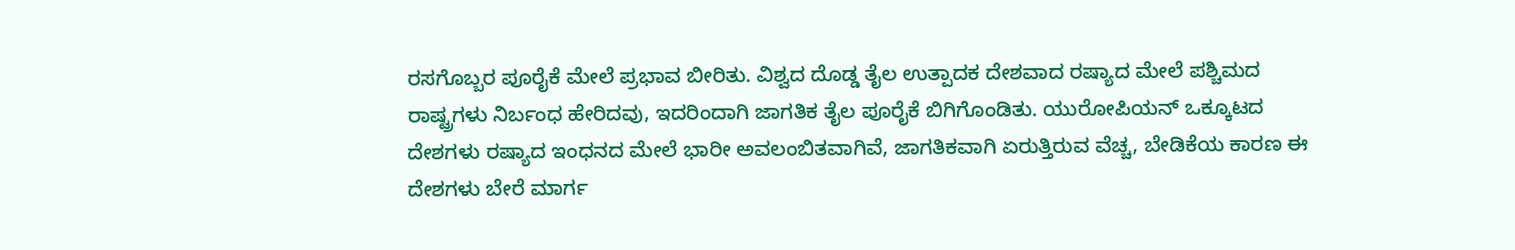ರಸಗೊಬ್ಬರ ಪೂರೈಕೆ ಮೇಲೆ ಪ್ರಭಾವ ಬೀರಿತು. ವಿಶ್ವದ ದೊಡ್ಡ ತೈಲ ಉತ್ಪಾದಕ ದೇಶವಾದ ರಷ್ಯಾದ ಮೇಲೆ ಪಶ್ಚಿಮದ ರಾಷ್ಟ್ರಗಳು ನಿರ್ಬಂಧ ಹೇರಿದವು, ಇದರಿಂದಾಗಿ ಜಾಗತಿಕ ತೈಲ ಪೂರೈಕೆ ಬಿಗಿಗೊಂಡಿತು. ಯುರೋಪಿಯನ್ ಒಕ್ಕೂಟದ ದೇಶಗಳು ರಷ್ಯಾದ ಇಂಧನದ ಮೇಲೆ ಭಾರೀ ಅವಲಂಬಿತವಾಗಿವೆ, ಜಾಗತಿಕವಾಗಿ ಏರುತ್ತಿರುವ ವೆಚ್ಚ, ಬೇಡಿಕೆಯ ಕಾರಣ ಈ ದೇಶಗಳು ಬೇರೆ ಮಾರ್ಗ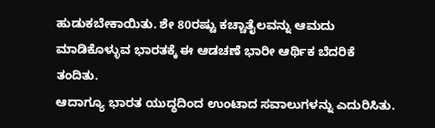ಹುಡುಕಬೇಕಾಯಿತು. ಶೇ 80ರಷ್ಟು ಕಚ್ಚಾತೈಲವನ್ನು ಆಮದು ಮಾಡಿಕೊಳ್ಳುವ ಭಾರತಕ್ಕೆ ಈ ಆಡಚಣೆ ಭಾರೀ ಆರ್ಥಿಕ ಬೆದರಿಕೆ ತಂದಿತು.
ಆದಾಗ್ಯೂ ಭಾರತ ಯುದ್ಧದಿಂದ ಉಂಟಾದ ಸವಾಲುಗಳನ್ನು ಎದುರಿಸಿತು.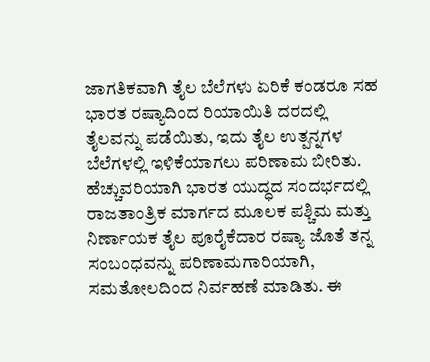ಜಾಗತಿಕವಾಗಿ ತೈಲ ಬೆಲೆಗಳು ಏರಿಕೆ ಕಂಡರೂ ಸಹ ಭಾರತ ರಷ್ಯಾದಿಂದ ರಿಯಾಯಿತಿ ದರದಲ್ಲಿ ತೈಲವನ್ನು ಪಡೆಯಿತು, ಇದು ತೈಲ ಉತ್ಪನ್ನಗಳ ಬೆಲೆಗಳಲ್ಲಿ ಇಳಿಕೆಯಾಗಲು ಪರಿಣಾಮ ಬೀರಿತು. ಹೆಚ್ಚುವರಿಯಾಗಿ ಭಾರತ ಯುದ್ಧದ ಸಂದರ್ಭದಲ್ಲಿ ರಾಜತಾಂತ್ರಿಕ ಮಾರ್ಗದ ಮೂಲಕ ಪಶ್ಚಿಮ ಮತ್ತು ನಿರ್ಣಾಯಕ ತೈಲ ಪೂರೈಕೆದಾರ ರಷ್ಯಾ ಜೊತೆ ತನ್ನ ಸಂಬಂಧವನ್ನು ಪರಿಣಾಮಗಾರಿಯಾಗಿ, ಸಮತೋಲದಿಂದ ನಿರ್ವಹಣೆ ಮಾಡಿತು. ಈ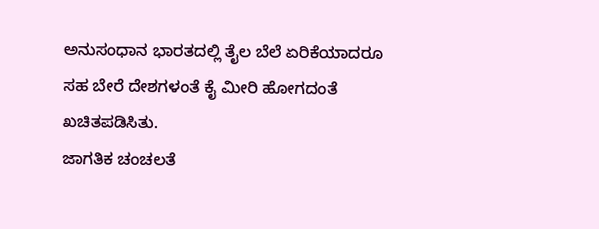ಅನುಸಂಧಾನ ಭಾರತದಲ್ಲಿ ತೈಲ ಬೆಲೆ ಏರಿಕೆಯಾದರೂ ಸಹ ಬೇರೆ ದೇಶಗಳಂತೆ ಕೈ ಮೀರಿ ಹೋಗದಂತೆ ಖಚಿತಪಡಿಸಿತು.
ಜಾಗತಿಕ ಚಂಚಲತೆ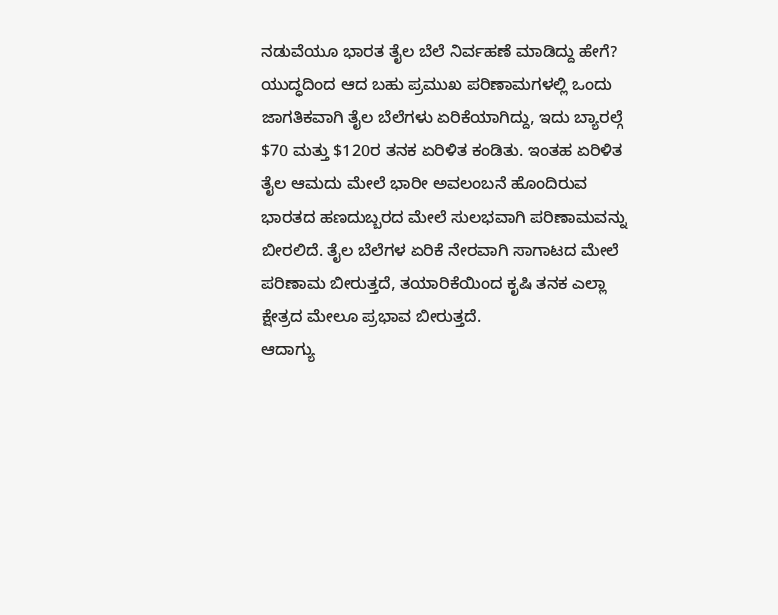ನಡುವೆಯೂ ಭಾರತ ತೈಲ ಬೆಲೆ ನಿರ್ವಹಣೆ ಮಾಡಿದ್ದು ಹೇಗೆ?
ಯುದ್ಧದಿಂದ ಆದ ಬಹು ಪ್ರಮುಖ ಪರಿಣಾಮಗಳಲ್ಲಿ ಒಂದು ಜಾಗತಿಕವಾಗಿ ತೈಲ ಬೆಲೆಗಳು ಏರಿಕೆಯಾಗಿದ್ದು, ಇದು ಬ್ಯಾರಲ್ಗೆ $70 ಮತ್ತು $120ರ ತನಕ ಏರಿಳಿತ ಕಂಡಿತು. ಇಂತಹ ಏರಿಳಿತ ತೈಲ ಆಮದು ಮೇಲೆ ಭಾರೀ ಅವಲಂಬನೆ ಹೊಂದಿರುವ ಭಾರತದ ಹಣದುಬ್ಬರದ ಮೇಲೆ ಸುಲಭವಾಗಿ ಪರಿಣಾಮವನ್ನು ಬೀರಲಿದೆ. ತೈಲ ಬೆಲೆಗಳ ಏರಿಕೆ ನೇರವಾಗಿ ಸಾಗಾಟದ ಮೇಲೆ ಪರಿಣಾಮ ಬೀರುತ್ತದೆ, ತಯಾರಿಕೆಯಿಂದ ಕೃಷಿ ತನಕ ಎಲ್ಲಾ ಕ್ಷೇತ್ರದ ಮೇಲೂ ಪ್ರಭಾವ ಬೀರುತ್ತದೆ.
ಆದಾಗ್ಯು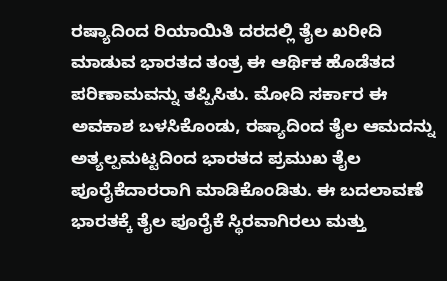ರಷ್ಯಾದಿಂದ ರಿಯಾಯಿತಿ ದರದಲ್ಲಿ ತೈಲ ಖರೀದಿ ಮಾಡುವ ಭಾರತದ ತಂತ್ರ ಈ ಆರ್ಥಿಕ ಹೊಡೆತದ ಪರಿಣಾಮವನ್ನು ತಪ್ಪಿಸಿತು. ಮೋದಿ ಸರ್ಕಾರ ಈ ಅವಕಾಶ ಬಳಸಿಕೊಂಡು, ರಷ್ಯಾದಿಂದ ತೈಲ ಆಮದನ್ನು ಅತ್ಯಲ್ಪಮಟ್ಟದಿಂದ ಭಾರತದ ಪ್ರಮುಖ ತೈಲ ಪೂರೈಕೆದಾರರಾಗಿ ಮಾಡಿಕೊಂಡಿತು. ಈ ಬದಲಾವಣೆ ಭಾರತಕ್ಕೆ ತೈಲ ಪೂರೈಕೆ ಸ್ಥಿರವಾಗಿರಲು ಮತ್ತು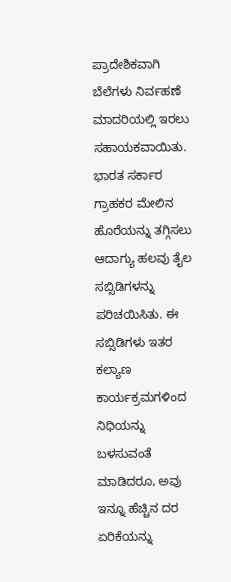ಪ್ರಾದೇಶಿಕವಾಗಿ ಬೆಲೆಗಳು ನಿರ್ವಹಣೆ ಮಾದರಿಯಲ್ಲಿ ಇರಲು ಸಹಾಯಕವಾಯಿತು.
ಭಾರತ ಸರ್ಕಾರ ಗ್ರಾಹಕರ ಮೇಲಿನ ಹೊರೆಯನ್ನು ತಗ್ಗಿಸಲು ಆದಾಗ್ಯು ಹಲವು ತೈಲ ಸಬ್ಸಿಡಿಗಳನ್ನು ಪರಿಚಯಿಸಿತು. ಈ ಸಬ್ಸಿಡಿಗಳು ಇತರ ಕಲ್ಯಾಣ ಕಾರ್ಯಕ್ರಮಗಳಿಂದ ನಿಧಿಯನ್ನು ಬಳಸುವಂತೆ ಮಾಡಿದರೂ, ಅವು ಇನ್ನೂ ಹೆಚ್ಚಿನ ದರ ಏರಿಕೆಯನ್ನು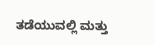ತಡೆಯುವಲ್ಲಿ ಮತ್ತು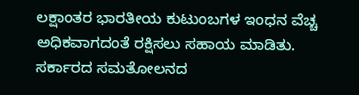ಲಕ್ಷಾಂತರ ಭಾರತೀಯ ಕುಟುಂಬಗಳ ಇಂಧನ ವೆಚ್ಚ ಅಧಿಕವಾಗದಂತೆ ರಕ್ಷಿಸಲು ಸಹಾಯ ಮಾಡಿತು. ಸರ್ಕಾರದ ಸಮತೋಲನದ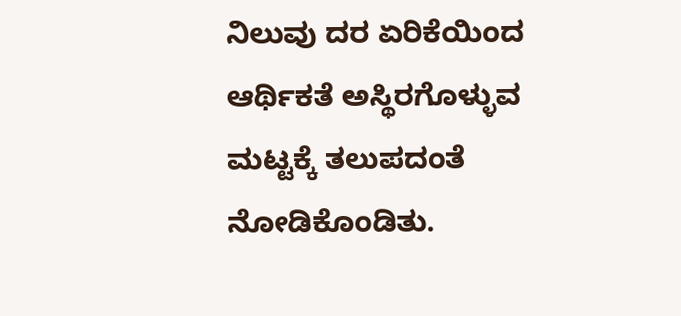ನಿಲುವು ದರ ಏರಿಕೆಯಿಂದ ಆರ್ಥಿಕತೆ ಅಸ್ಥಿರಗೊಳ್ಳುವ ಮಟ್ಟಕ್ಕೆ ತಲುಪದಂತೆ ನೋಡಿಕೊಂಡಿತು.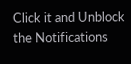Click it and Unblock the Notifications